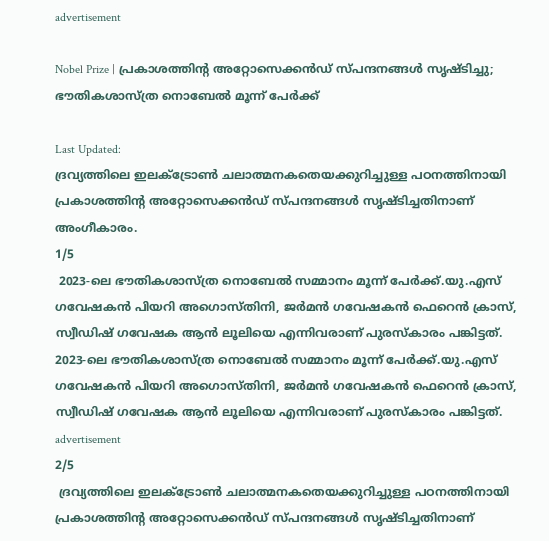advertisement

Nobel Prize | പ്രകാശത്തിന്റ അറ്റോസെക്കൻഡ്‌ സ്പന്ദനങ്ങൾ സൃഷ്ടിച്ചു; ഭൗതികശാസ്ത്ര നൊബേല്‍ മൂന്ന് പേർക്ക്

Last Updated:
ദ്രവ്യത്തിലെ ഇലക്ട്രോൺ ചലാത്മനകതെയക്കുറിച്ചുള്ള പഠനത്തിനായി പ്രകാശത്തിന്റ അറ്റോസെക്കൻഡ് സ്പന്ദനങ്ങൾ സൃഷ്ടിച്ചതിനാണ് അംഗീകാരം.
1/5
 2023-ലെ ഭൗതികശാസ്ത്ര നൊബേല്‍ സമ്മാനം മൂന്ന് പേര്‍ക്ക്.യു.എസ് ഗവേഷകന്‍ പിയറി അഗൊസ്തിനി, ജര്‍മന്‍ ഗവേഷകന്‍ ഫെറെന്‍ ക്രാസ്, സ്വീഡിഷ് ഗവേഷക ആന്‍ ലൂലിയെ എന്നിവരാണ് പുരസ്‌കാരം പങ്കിട്ടത്.
2023-ലെ ഭൗതികശാസ്ത്ര നൊബേല്‍ സമ്മാനം മൂന്ന് പേര്‍ക്ക്.യു.എസ് ഗവേഷകന്‍ പിയറി അഗൊസ്തിനി, ജര്‍മന്‍ ഗവേഷകന്‍ ഫെറെന്‍ ക്രാസ്, സ്വീഡിഷ് ഗവേഷക ആന്‍ ലൂലിയെ എന്നിവരാണ് പുരസ്‌കാരം പങ്കിട്ടത്.
advertisement
2/5
 ദ്രവ്യത്തിലെ ഇലക്ട്രോൺ ചലാത്മനകതെയക്കുറിച്ചുള്ള പഠനത്തിനായി പ്രകാശത്തിന്റ അറ്റോസെക്കൻഡ് സ്പന്ദനങ്ങൾ സൃഷ്ടിച്ചതിനാണ്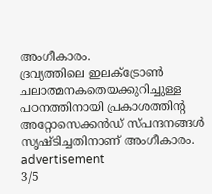അംഗീകാരം.
ദ്രവ്യത്തിലെ ഇലക്ട്രോൺ ചലാത്മനകതെയക്കുറിച്ചുള്ള പഠനത്തിനായി പ്രകാശത്തിന്റ അറ്റോസെക്കൻഡ് സ്പന്ദനങ്ങൾ സൃഷ്ടിച്ചതിനാണ് അംഗീകാരം.
advertisement
3/5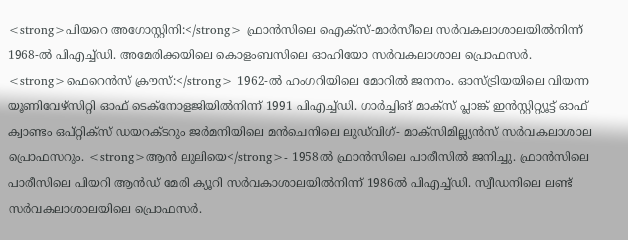<strong>പിയറെ അഗോസ്റ്റിനി:</strong> ഫ്രാന്‍സിലെ ഐക്സ്-മാര്‍സീലെ സര്‍വകലാശാലയില്‍നിന്ന് 1968-ല്‍ പിഎച്ച്ഡി. അമേരിക്കയിലെ കൊളംബസിലെ ഓഹിയോ സർവകലാശാല പ്രൊഫസര്‍. <strong>ഫെറെൻസ് ക്രൗസ്‌:</strong> 1962-ല്‍ ഹംഗറിയിലെ മോറില്‍ ജനനം. ഓസ്ട്രിയയിലെ വിയന്ന യൂണിവേഴ്‌സിറ്റി ഓഫ് ടെക്‌നോളജിയില്‍നിന്ന് 1991 പിഎച്ച്ഡി. ഗാർച്ചിങ് മാക്സ് പ്ലാങ്ക് ഇന്‍സ്റ്റിറ്റ്യൂട്ട് ഓഫ് ക്വാണ്ടം ഒപ്റ്റിക്സ് ഡയറക്ടറും ജർമനിയിലെ മൻചെനിലെ ലുഡ്‌വിഗ്- മാക്‌സിമില്ല്യൻസ് സർവകലാശാല പ്രൊഫസറും. <strong>ആൻ ലുലിയെ</strong>- 1958ല്‍ ഫ്രാന്‍സിലെ പാരീസില്‍ ജനിച്ചു. ഫ്രാന്‍സിലെ പാരീസിലെ പിയറി ആൻഡ് മേരി ക്യൂറി സർവകാശാലയിൽനിന്ന് 1986ല്‍ പിഎച്ച്ഡി. സ്വീഡനിലെ ലണ്ട് സര്‍വകലാശാലയിലെ പ്രൊഫസര്‍.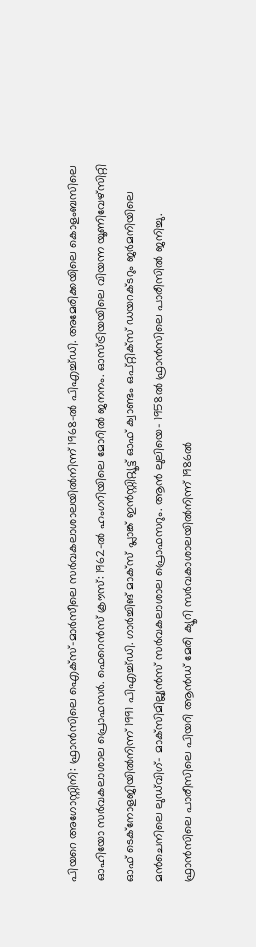പിയറെ അഗോസ്റ്റിനി: ഫ്രാന്‍സിലെ ഐക്സ്-മാര്‍സീലെ സര്‍വകലാശാലയില്‍നിന്ന് 1968-ല്‍ പിഎച്ച്ഡി. അമേരിക്കയിലെ കൊളംബസിലെ ഓഹിയോ സർവകലാശാല പ്രൊഫസര്‍. ഫെറെൻസ് ക്രൗസ്‌: 1962-ല്‍ ഹംഗറിയിലെ മോറില്‍ ജനനം. ഓസ്ട്രിയയിലെ വിയന്ന യൂണിവേഴ്‌സിറ്റി ഓഫ് ടെക്‌നോളജിയില്‍നിന്ന് 1991 പിഎച്ച്ഡി. ഗാർച്ചിങ് മാക്സ് പ്ലാങ്ക് ഇന്‍സ്റ്റിറ്റ്യൂട്ട് ഓഫ് ക്വാണ്ടം ഒപ്റ്റിക്സ് ഡയറക്ടറും ജർമനിയിലെ മൻചെനിലെ ലുഡ്‌വിഗ്- മാക്‌സിമില്ല്യൻസ് സർവകലാശാല പ്രൊഫസറും. ആൻ ലുലിയെ- 1958ല്‍ ഫ്രാന്‍സിലെ പാരീസില്‍ ജനിച്ചു. ഫ്രാന്‍സിലെ പാരീസിലെ പിയറി ആൻഡ് മേരി ക്യൂറി സർവകാശാലയിൽനിന്ന് 1986ല്‍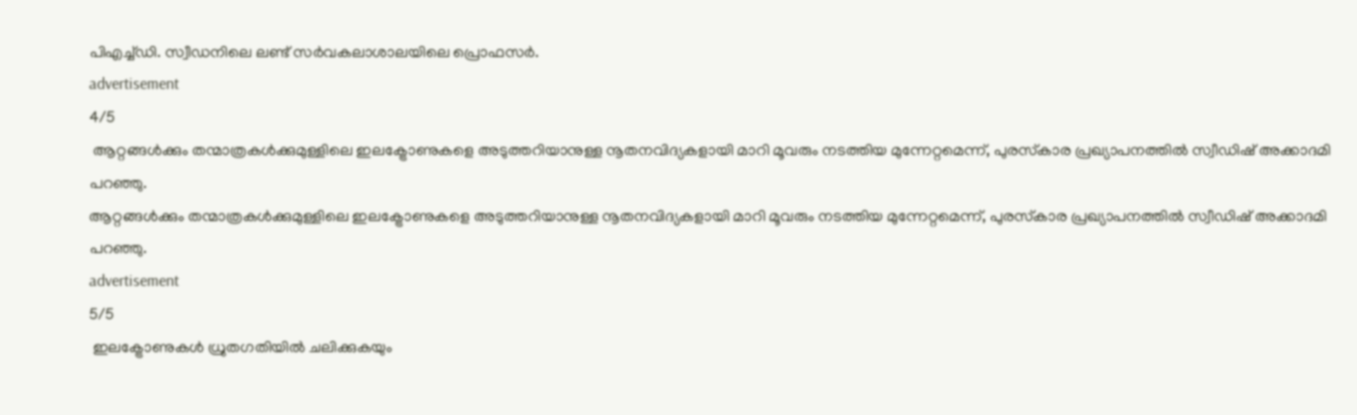പിഎച്ച്ഡി. സ്വീഡനിലെ ലണ്ട് സര്‍വകലാശാലയിലെ പ്രൊഫസര്‍.
advertisement
4/5
 ആറ്റങ്ങള്‍ക്കും തന്മാത്രകള്‍ക്കുമുള്ളിലെ ഇലക്ട്രോണുകളെ അടുത്തറിയാനുള്ള നൂതനവിദ്യകളായി മാറി മൂവരും നടത്തിയ മുന്നേറ്റമെന്ന്, പുരസ്‌കാര പ്രഖ്യാപനത്തില്‍ സ്വീഡിഷ് അക്കാദമി പറഞ്ഞു.
ആറ്റങ്ങള്‍ക്കും തന്മാത്രകള്‍ക്കുമുള്ളിലെ ഇലക്ട്രോണുകളെ അടുത്തറിയാനുള്ള നൂതനവിദ്യകളായി മാറി മൂവരും നടത്തിയ മുന്നേറ്റമെന്ന്, പുരസ്‌കാര പ്രഖ്യാപനത്തില്‍ സ്വീഡിഷ് അക്കാദമി പറഞ്ഞു.
advertisement
5/5
 ഇലക്ട്രോണുകള്‍ ധ്രുതഗതിയില്‍ ചലിക്കുകയും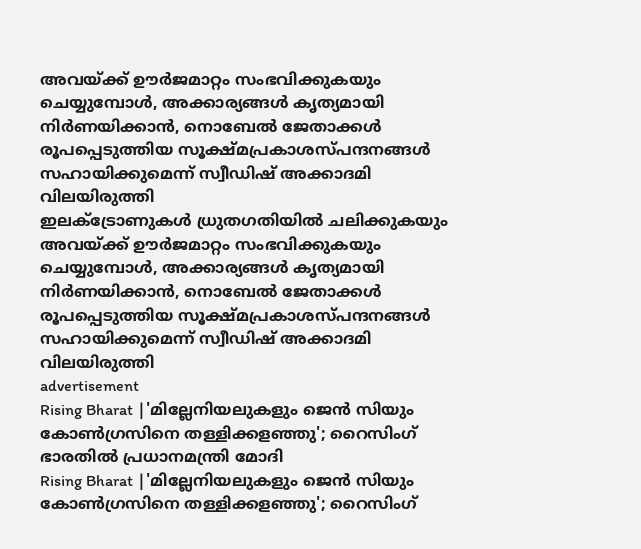അവയ്ക്ക് ഊര്‍ജമാറ്റം സംഭവിക്കുകയും ചെയ്യുമ്പോള്‍, അക്കാര്യങ്ങള്‍ കൃത്യമായി നിര്‍ണയിക്കാന്‍, നൊബേല്‍ ജേതാക്കള്‍ രൂപപ്പെടുത്തിയ സൂക്ഷ്മപ്രകാശസ്പന്ദനങ്ങള്‍ സഹായിക്കുമെന്ന് സ്വീഡിഷ് അക്കാദമി വിലയിരുത്തി
ഇലക്ട്രോണുകള്‍ ധ്രുതഗതിയില്‍ ചലിക്കുകയും അവയ്ക്ക് ഊര്‍ജമാറ്റം സംഭവിക്കുകയും ചെയ്യുമ്പോള്‍, അക്കാര്യങ്ങള്‍ കൃത്യമായി നിര്‍ണയിക്കാന്‍, നൊബേല്‍ ജേതാക്കള്‍ രൂപപ്പെടുത്തിയ സൂക്ഷ്മപ്രകാശസ്പന്ദനങ്ങള്‍ സഹായിക്കുമെന്ന് സ്വീഡിഷ് അക്കാദമി വിലയിരുത്തി
advertisement
Rising Bharat |'മില്ലേനിയലുകളും ജെൻ സിയും കോൺഗ്രസിനെ തള്ളിക്കളഞ്ഞു'; റൈസിംഗ് ഭാരതിൽ പ്രധാനമന്ത്രി മോദി
Rising Bharat |'മില്ലേനിയലുകളും ജെൻ സിയും കോൺഗ്രസിനെ തള്ളിക്കളഞ്ഞു'; റൈസിംഗ്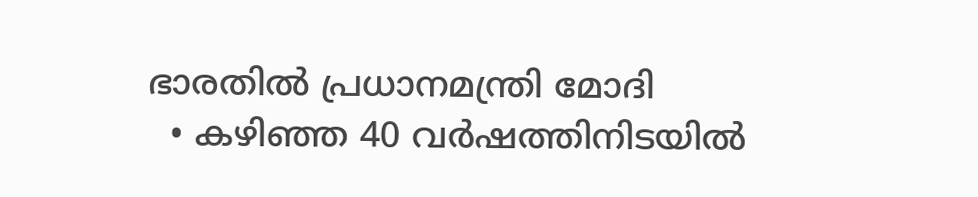ഭാരതിൽ പ്രധാനമന്ത്രി മോദി
  • കഴിഞ്ഞ 40 വർഷത്തിനിടയിൽ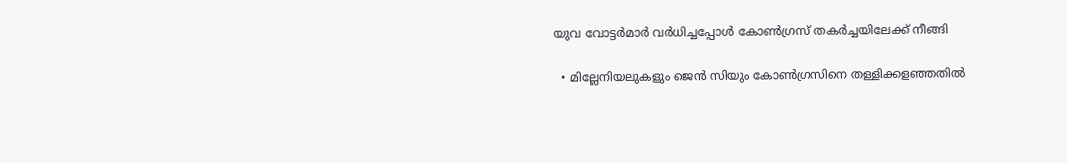യുവ വോട്ടർമാർ വർധിച്ചപ്പോൾ കോൺഗ്രസ് തകർച്ചയിലേക്ക് നീങ്ങി

  • മില്ലേനിയലുകളും ജെൻ സിയും കോൺഗ്രസിനെ തള്ളിക്കളഞ്ഞതിൽ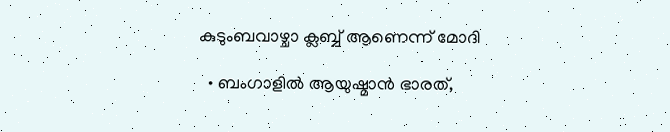കുടുംബവാഴ്ചാ ക്ലബ്ബ് ആണെന്ന് മോദി

  • ബംഗാളിൽ ആയുഷ്മാൻ ഭാരത്,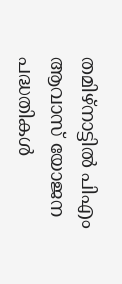തമിഴ്‌നാട്ടിൽ പിഎം ആവാസ് യോജന പദ്ധതികൾ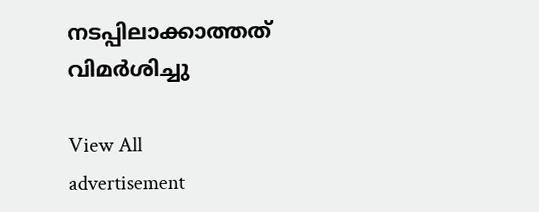നടപ്പിലാക്കാത്തത് വിമർശിച്ചു

View All
advertisement